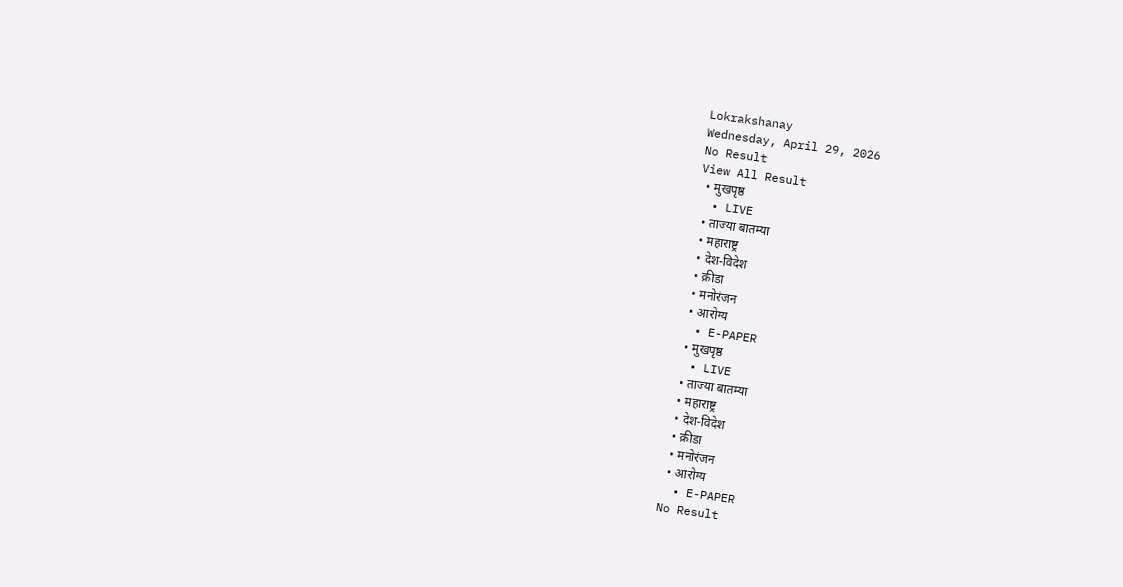Lokrakshanay
Wednesday, April 29, 2026
No Result
View All Result
  • मुखपृष्ठ
  • LIVE
  • ताज्या बातम्या
  • महाराष्ट्र
  • देश-विदेश
  • क्रीडा
  • मनोरंजन
  • आरोग्य
  • E-PAPER
  • मुखपृष्ठ
  • LIVE
  • ताज्या बातम्या
  • महाराष्ट्र
  • देश-विदेश
  • क्रीडा
  • मनोरंजन
  • आरोग्य
  • E-PAPER
No Result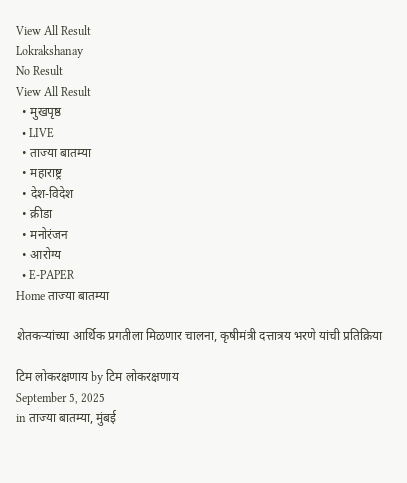View All Result
Lokrakshanay
No Result
View All Result
  • मुखपृष्ठ
  • LIVE
  • ताज्या बातम्या
  • महाराष्ट्र
  • देश-विदेश
  • क्रीडा
  • मनोरंजन
  • आरोग्य
  • E-PAPER
Home ताज्या बातम्या

शेतकऱ्यांच्या आर्थिक प्रगतीला मिळणार चालना, कृषीमंत्री दत्तात्रय भरणे यांची प्रतिक्रिया

टिम लोकरक्षणाय by टिम लोकरक्षणाय
September 5, 2025
in ताज्या बातम्या, मुंबई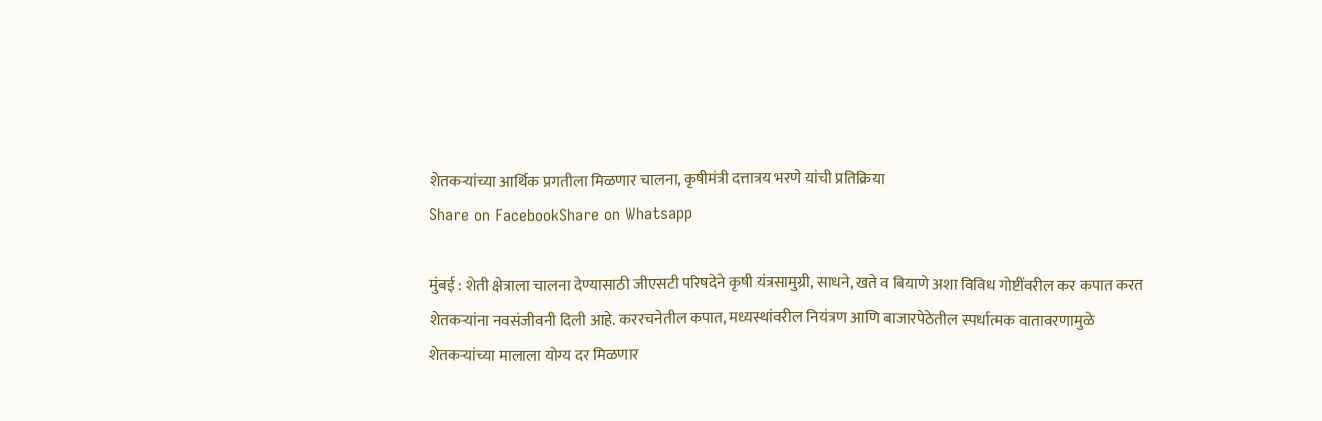शेतकऱ्यांच्या आर्थिक प्रगतीला मिळणार चालना, कृषीमंत्री दत्तात्रय भरणे यांची प्रतिक्रिया
Share on FacebookShare on Whatsapp

मुंबई : शेती क्षेत्राला चालना देण्यासाठी जीएसटी परिषदेने कृषी यंत्रसामुग्री, साधने, खते व बियाणे अशा विविध गोष्टींवरील कर कपात करत शेतकऱ्यांना नवसंजीवनी दिली आहे. कररचनेतील कपात, मध्यस्थांवरील नियंत्रण आणि बाजारपेठेतील स्पर्धात्मक वातावरणामुळे शेतकऱ्यांच्या मालाला योग्य दर मिळणार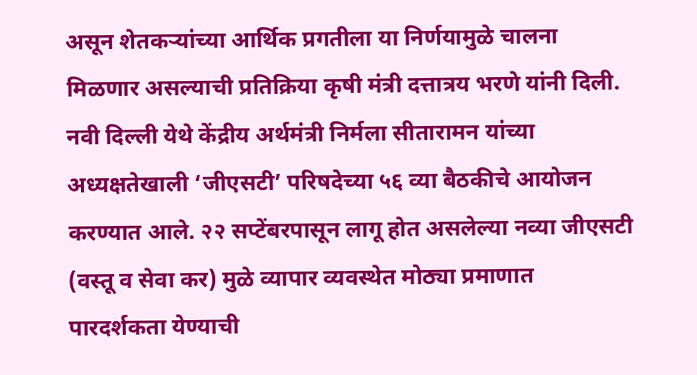असून शेतकऱ्यांच्या आर्थिक प्रगतीला या निर्णयामुळे चालना मिळणार असल्याची प्रतिक्रिया कृषी मंत्री दत्तात्रय भरणे यांनी दिली. नवी दिल्ली येथे केंद्रीय अर्थमंत्री निर्मला सीतारामन यांच्या अध्यक्षतेखाली ‘जीएसटी’ परिषदेच्या ५६ व्या बैठकीचे आयोजन करण्यात आले. २२ सप्टेंबरपासून लागू होत असलेल्या नव्या जीएसटी (वस्तू व सेवा कर) मुळे व्यापार व्यवस्थेत मोठ्या प्रमाणात पारदर्शकता येण्याची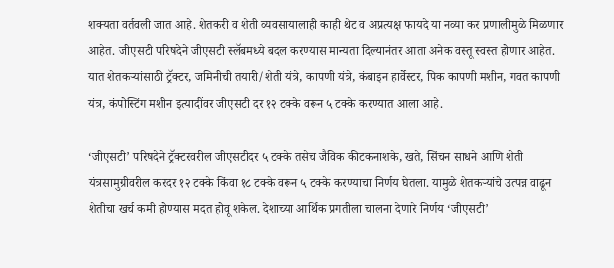शक्यता वर्तवली जात आहे. शेतकरी व शेती व्यवसायालाही काही थेट व अप्रत्यक्ष फायदे या नव्या कर प्रणालीमुळे मिळणार आहेत. जीएसटी परिषदेने जीएसटी स्लॅबमध्ये बदल करण्यास मान्यता दिल्यानंतर आता अनेक वस्तू स्वस्त होणार आहेत. यात शेतकऱ्यांसाठी ट्रॅक्टर, जमिनीची तयारी/शेती यंत्रे, कापणी यंत्रे, कंबाइन हार्वेस्टर, पिक कापणी मशीन, गवत कापणी यंत्र, कंपोस्टिंग मशीन इत्यादींवर जीएसटी दर १२ टक्के वरून ५ टक्के करण्यात आला आहे.

‘जीएसटी’ परिषदेने ट्रॅक्टरवरील जीएसटीदर ५ टक्के तसेच जैविक कीटकनाशके, खते, सिंचन साधने आणि शेती यंत्रसामुग्रीवरील करदर १२ टक्के किंवा १८ टक्के वरून ५ टक्के करण्याचा निर्णय घेतला. यामुळे शेतकऱ्यांचे उत्पन्न वाढून शेतीचा खर्च कमी होण्यास मदत होवू शकेल. देशाच्या आर्थिक प्रगतीला चालना देणारे निर्णय ‘जीएसटी’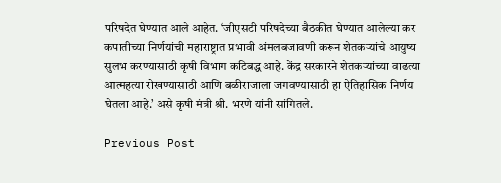परिषदेत घेण्यात आले आहेत. ‘जीएसटी परिषदेच्या बैठकीत घेण्यात आलेल्या कर कपातीच्या निर्णयांची महाराष्ट्रात प्रभावी अंमलबजावणी करून शेतकऱ्यांचे आयुष्य सुलभ करण्यासाठी कृषी विभाग कटिबद्ध आहे. केंद्र सरकारने शेतकऱ्यांच्या वाढत्या आत्महत्या रोखण्यासाठी आणि बळीराजाला जगवण्यासाठी हा ऐतिहासिक निर्णय घेतला आहे.’ असे कृषी मंत्री श्री. भरणे यांनी सांगितले.

Previous Post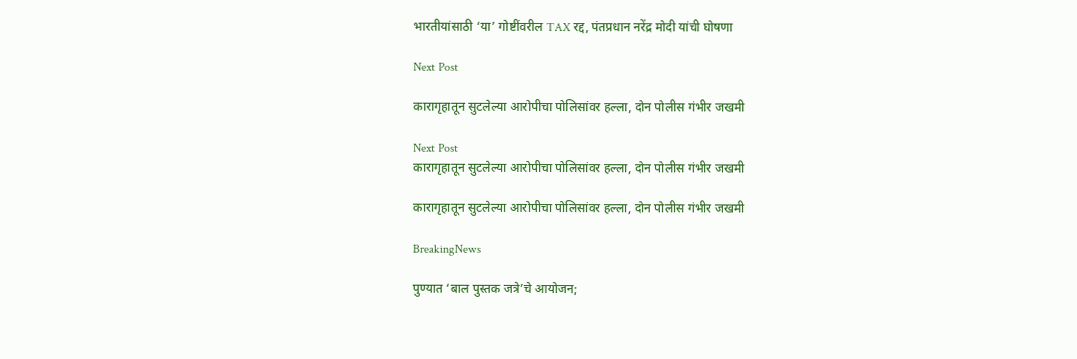भारतीयांसाठी ‘या’ गोष्टींवरील TAX रद्द, पंतप्रधान नरेंद्र मोदी यांची घोषणा

Next Post

कारागृहातून सुटलेल्या आरोपीचा पोलिसांवर हल्ला, दोन पोलीस गंभीर जखमी

Next Post
कारागृहातून सुटलेल्या आरोपीचा पोलिसांवर हल्ला, दोन पोलीस गंभीर जखमी

कारागृहातून सुटलेल्या आरोपीचा पोलिसांवर हल्ला, दोन पोलीस गंभीर जखमी

BreakingNews

पुण्यात ‘बाल पुस्तक जत्रे’चे आयोजन;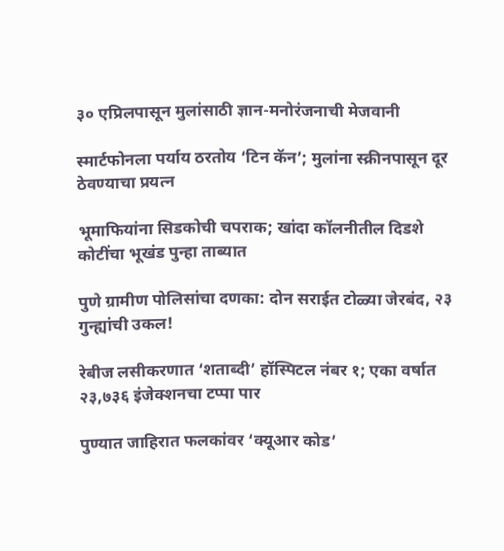३० एप्रिलपासून मुलांसाठी ज्ञान-मनोरंजनाची मेजवानी

स्मार्टफोनला पर्याय ठरतोय ‘टिन कॅन’; मुलांना स्क्रीनपासून दूर ठेवण्याचा प्रयत्न

भूमाफियांना सिडकोची चपराक; खांदा कॉलनीतील दिडशे कोटींचा भूखंड पुन्हा ताब्यात

पुणे ग्रामीण पोलिसांचा दणका: दोन सराईत टोळ्या जेरबंद, २३ गुन्ह्यांची उकल!

रेबीज लसीकरणात ‘शताब्दी’ हॉस्पिटल नंबर १; एका वर्षात २३,७३६ इंजेक्शनचा टप्पा पार

पुण्यात जाहिरात फलकांवर ‘क्यूआर कोड’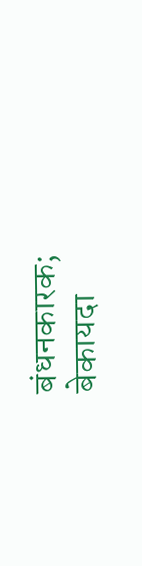बंधनकारक; बेकायदा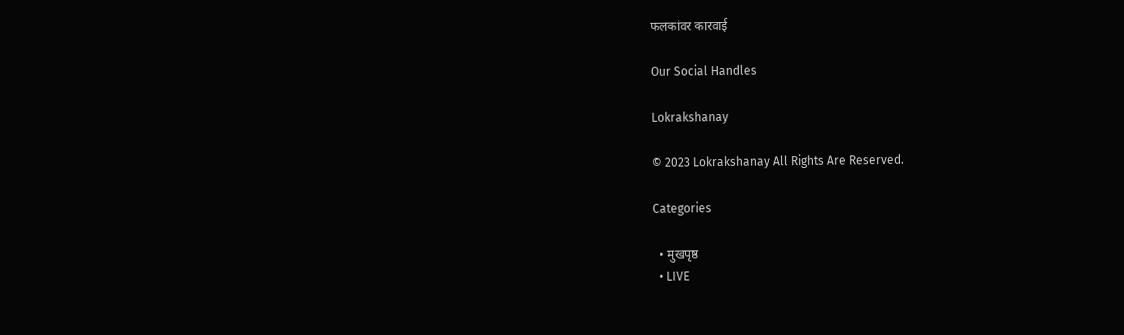फलकांवर कारवाई

Our Social Handles

Lokrakshanay

© 2023 Lokrakshanay All Rights Are Reserved.

Categories

  • मुखपृष्ठ
  • LIVE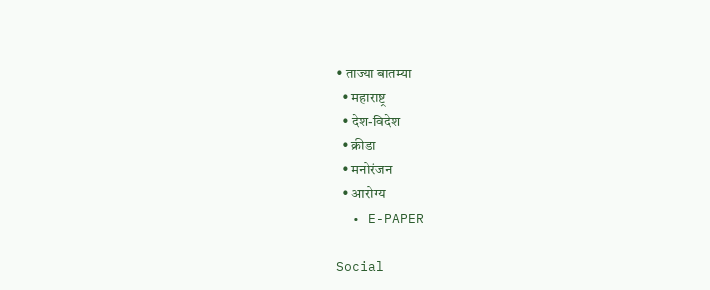• ताज्या बातम्या
  • महाराष्ट्र
  • देश-विदेश
  • क्रीडा
  • मनोरंजन
  • आरोग्य
  • E-PAPER

Social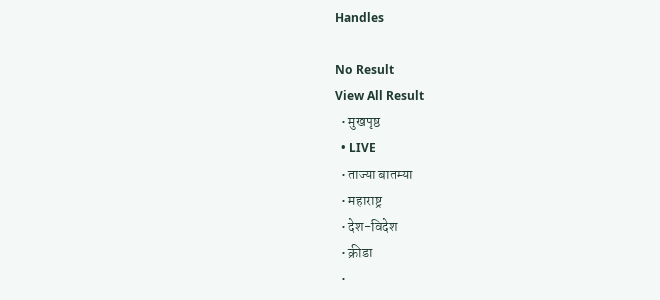Handles

No Result
View All Result
  • मुखपृष्ठ
  • LIVE
  • ताज्या बातम्या
  • महाराष्ट्र
  • देश-विदेश
  • क्रीडा
  •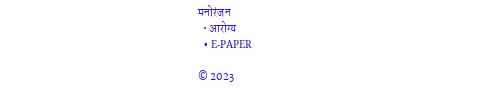मनोरंजन
  • आरोग्य
  • E-PAPER

© 2023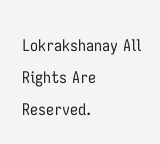Lokrakshanay All Rights Are Reserved.